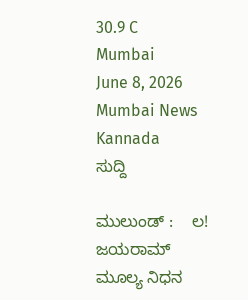30.9 C
Mumbai
June 8, 2026
Mumbai News Kannada
ಸುದ್ದಿ

ಮುಲುಂಡ್‌ :    ಲ!  ಜಯರಾಮ್ ಮೂಲ್ಯ ನಿಧನ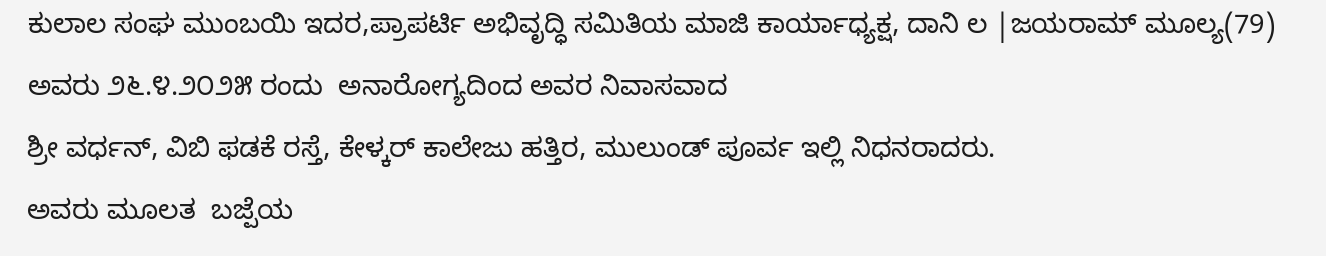ಕುಲಾಲ ಸಂಘ ಮುಂಬಯಿ ಇದರ,ಪ್ರಾಪರ್ಟಿ ಅಭಿವೃದ್ಧಿ ಸಮಿತಿಯ ಮಾಜಿ ಕಾರ್ಯಾಧ್ಯಕ್ಷ, ದಾನಿ ಲ |ಜಯರಾಮ್ ಮೂಲ್ಯ(79) ಅವರು ೨೬.೪.೨೦೨೫ ರಂದು  ಅನಾರೋಗ್ಯದಿಂದ ಅವರ ನಿವಾಸವಾದ
ಶ್ರೀ ವರ್ಧನ್, ವಿಬಿ ಫಡಕೆ ರಸ್ತೆ, ಕೇಳ್ಕರ್ ಕಾಲೇಜು ಹತ್ತಿರ, ಮುಲುಂಡ್ ಪೂರ್ವ ಇಲ್ಲಿ ನಿಧನರಾದರು.
ಅವರು ಮೂಲತ  ಬಜ್ಪೆಯ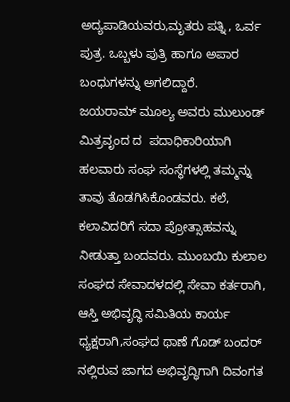ಅದ್ಯಪಾಡಿಯವರು,ಮೃತರು ಪತ್ನಿ , ಒರ್ವ ಪುತ್ರ. ಒಬ್ಬಳು ಪುತ್ರಿ ಹಾಗೂ ಅಪಾರ ಬಂಧುಗಳನ್ನು ಅಗಲಿದ್ದಾರೆ.
ಜಯರಾಮ್ ಮೂಲ್ಯ ಅವರು ಮುಲುಂಡ್ ಮಿತ್ರವೃಂದ ದ  ಪದಾಧಿಕಾರಿಯಾಗಿ ಹಲವಾರು ಸಂಘ ಸಂಸ್ಥೆಗಳಲ್ಲಿ ತಮ್ಮನ್ನು ತಾವು ತೊಡಗಿಸಿಕೊಂಡವರು. ಕಲೆ, ಕಲಾವಿದರಿಗೆ ಸದಾ ಪ್ರೋತ್ಸಾಹವನ್ನು ನೀಡುತ್ತಾ ಬಂದವರು. ಮುಂಬಯಿ ಕುಲಾಲ ಸಂಘದ ಸೇವಾದಳದಲ್ಲಿ ಸೇವಾ ಕರ್ತರಾಗಿ, ಆಸ್ತಿ ಅಭಿವೃದ್ಧಿ ಸಮಿತಿಯ ಕಾರ್ಯ ಧ್ಯಕ್ಷರಾಗಿ,ಸಂಘದ ಥಾಣೆ ಗೊಡ್ ಬಂದರ್ ನಲ್ಲಿರುವ ಜಾಗದ ಅಭಿವೃದ್ಧಿಗಾಗಿ ದಿವಂಗತ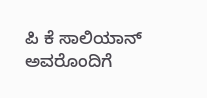ಪಿ ಕೆ ಸಾಲಿಯಾನ್ ಅವರೊಂದಿಗೆ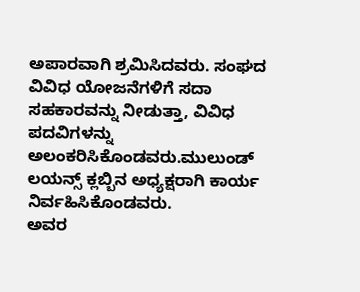ಅಪಾರವಾಗಿ ಶ್ರಮಿಸಿದವರು. ಸಂಘದ ವಿವಿಧ ಯೋಜನೆಗಳಿಗೆ ಸದಾ ಸಹಕಾರವನ್ನು ನೀಡುತ್ತಾ, ವಿವಿಧ ಪದವಿಗಳನ್ನು ಅಲಂಕರಿಸಿಕೊಂಡವರು.ಮುಲುಂಡ್‌ ಲಯನ್ಸ್ ಕ್ಲಬ್ಬಿನ ಅಧ್ಯಕ್ಷರಾಗಿ ಕಾರ್ಯ ನಿರ್ವಹಿಸಿಕೊಂಡವರು.
ಅವರ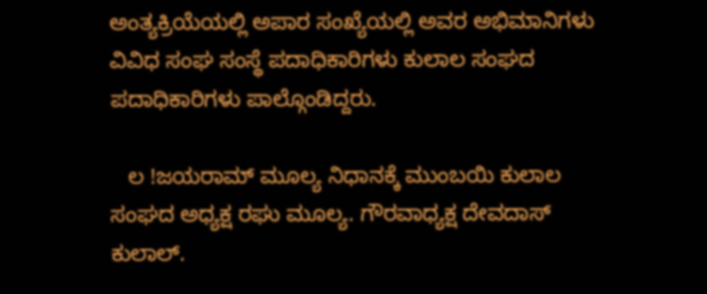ಅಂತ್ಯಕ್ರಿಯೆಯಲ್ಲಿ ಅಪಾರ ಸಂಖ್ಯೆಯಲ್ಲಿ ಅವರ ಅಭಿಮಾನಿಗಳು ವಿವಿಧ ಸಂಘ ಸಂಸ್ಥೆ ಪದಾಧಿಕಾರಿಗಳು ಕುಲಾಲ ಸಂಘದ ಪದಾಧಿಕಾರಿಗಳು ಪಾಲ್ಗೊಂಡಿದ್ದರು.

   ಲ !ಜಯರಾಮ್ ಮೂಲ್ಯ ನಿಧಾನಕ್ಕೆ ಮುಂಬಯಿ ಕುಲಾಲ ಸಂಘದ ಅಧ್ಯಕ್ಷ ರಘು ಮೂಲ್ಯ. ಗೌರವಾಧ್ಯಕ್ಷ ದೇವದಾಸ್ ಕುಲಾಲ್.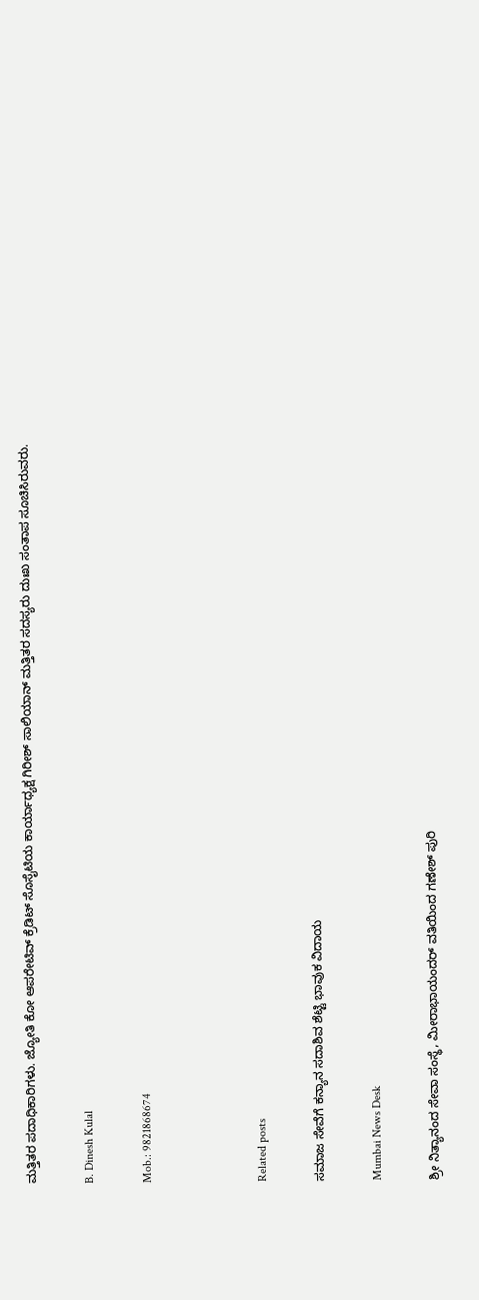ಮತ್ತಿತರ ಪದಾಧಿಕಾರಿಗಳು. ಜ್ಯೋತಿ ಕೋ ಆಪರೇಟಿವ್ ಕ್ರೆಡಿಟ್ ಸೊಸೈಟಿಯ ಕಾರ್ಯಾಧ್ಯಕ್ಷ ಗಿರೀಶ್ ಸಾಲಿಯಾನ್ ಮತ್ತಿತರ ಸದಸ್ಯರು ದುಃಖ ಸಂತಾಪ ಸೂಚಿಸಿರುವರು.

B. Dinesh Kulal

Mob.: 9821868674



Related posts

ಸಮಾಜ ಸೇವೆಗೆ ಕನ್ಯಾನ ಸದಾಶಿವ ಶೆಟ್ಟಿ ಭಾವುಕ ವಿದಾಯ

Mumbai News Desk

ಶ್ರೀ ನಿತ್ಯಾನಂದ ಸೇವಾ ಸಂಸ್ಥೆ, ಮೀರಾಭಾಯಂದರ್ ವತಿಯಿಂದ ಗಣೇಶ್ ಪುರಿ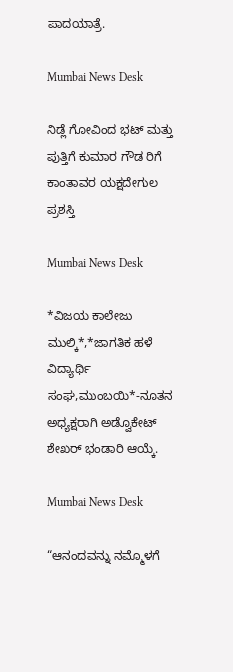ಪಾದಯಾತ್ರೆ.

Mumbai News Desk

ನಿಡ್ಲೆ ಗೋವಿಂದ ಭಟ್ ಮತ್ತು ಪುತ್ತಿಗೆ ಕುಮಾರ ಗೌಡ ರಿಗೆ ಕಾಂತಾವರ ಯಕ್ಷದೇಗುಲ ಪ್ರಶಸ್ತಿ

Mumbai News Desk

*ವಿಜಯ ಕಾಲೇಜು ಮುಲ್ಕಿ*,*ಜಾಗತಿಕ ಹಳೆ ವಿದ್ಯಾರ್ಥಿ ಸಂಘ,ಮುಂಬಯಿ*-ನೂತನ ಅಧ್ಯಕ್ಷರಾಗಿ ಅಡ್ವೊಕೇಟ್ ಶೇಖರ್ ಭಂಡಾರಿ ಆಯ್ಕೆ.

Mumbai News Desk

“ಆನಂದವನ್ನು ನಮ್ಮೊಳಗೆ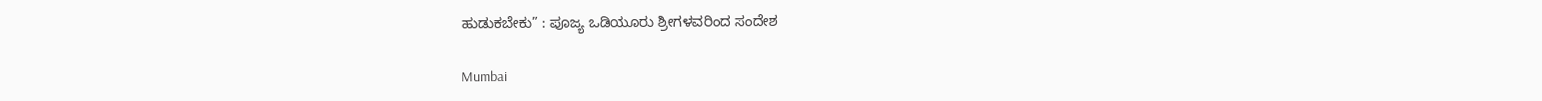ಹುಡುಕಬೇಕು” : ಪೂಜ್ಯ ಒಡಿಯೂರು ಶ್ರೀಗಳವರಿಂದ ಸಂದೇಶ

Mumbai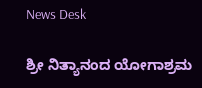News Desk

ಶ್ರೀ ನಿತ್ಯಾನಂದ ಯೋಗಾಶ್ರಮ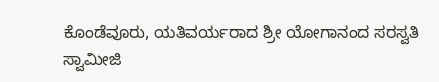ಕೊಂಡೆವೂರು, ಯತಿವರ್ಯರಾದ ಶ್ರೀ ಯೋಗಾನಂದ ಸರಸ್ವತಿ ಸ್ವಾಮೀಜಿ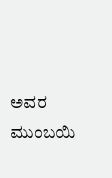ಅವರ ಮುಂಬಯಿ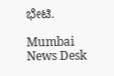ಭೇಟಿ.

Mumbai News Desk